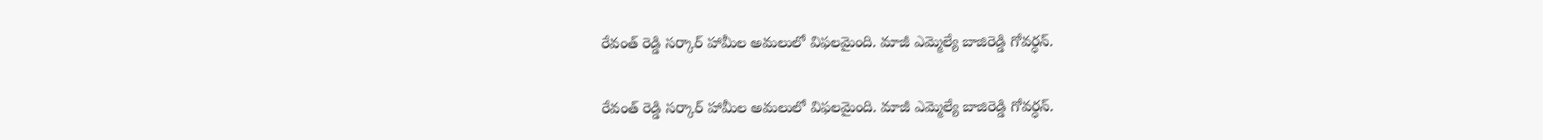రేవంత్ రెడ్డి సర్కార్ హామీల అమలులో విఫలమైంది. మాజీ ఎమ్మెల్యే బాజిరెడ్డి గోవర్ధన్.

రేవంత్ రెడ్డి సర్కార్ హామీల అమలులో విఫలమైంది. మాజీ ఎమ్మెల్యే బాజిరెడ్డి గోవర్ధన్.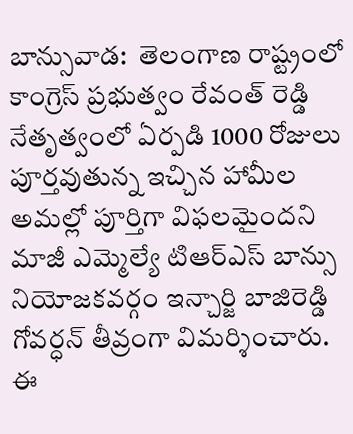బాన్సువాడ:  తెలంగాణ రాష్ట్రంలో కాంగ్రెస్ ప్రభుత్వం రేవంత్ రెడ్డి నేతృత్వంలో ఏర్పడి 1000 రోజులు పూర్తవుతున్న ఇచ్చిన హామీల అమల్లో పూర్తిగా విఫలమైందని మాజీ ఎమ్మెల్యే టిఆర్ఎస్ బాన్సు నియోజకవర్గం ఇన్చార్జి బాజిరెడ్డి గోవర్ధన్ తీవ్రంగా విమర్శించారు. ఈ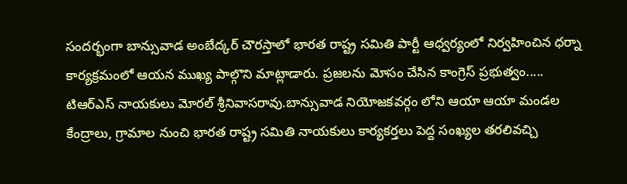సందర్భంగా బాన్సువాడ అంబేద్కర్ చౌరస్తాలో భారత రాష్ట్ర సమితి పార్టీ ఆధ్వర్యంలో నిర్వహించిన ధర్నా కార్యక్రమంలో ఆయన ముఖ్య పాల్గొని మాట్లాడారు. ప్రజలను మోసం చేసిన కాంగ్రెస్ ప్రభుత్వం..... టిఆర్ఎస్ నాయకులు మోరల్ శ్రీనివాసరావు.బాన్సువాడ నియోజకవర్గం లోని ఆయా ఆయా మండల కేంద్రాలు, గ్రామాల నుంచి భారత రాష్ట్ర సమితి నాయకులు కార్యకర్తలు పెద్ద సంఖ్యల తరలివచ్చి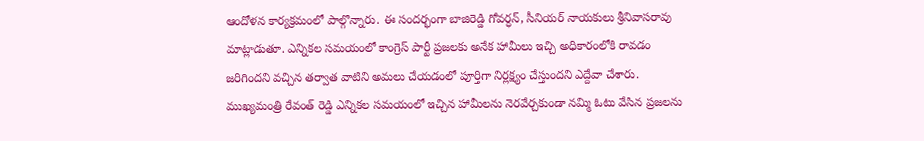ఆందోళన కార్యక్రమంలో పాల్గొన్నారు. ఈ సందర్భంగా బాజిరెడ్డి గోవర్ధన్, సీనియర్ నాయకులు శ్రీనివాసరావు  మాట్లాడుతూ. ఎన్నికల సమయంలో కాంగ్రెస్ పార్టీ ప్రజలకు అనేక హామీలు ఇచ్చి అధికారంలోకి రావడం జరిగిందని వచ్చిన తర్వాత వాటిని అమలు చేయడంలో పూర్తిగా నిర్లక్ష్యం చేస్తుందని ఎద్దేవా చేశారు. ముఖ్యమంత్రి రేవంత్ రెడ్డి ఎన్నికల సమయంలో ఇచ్చిన హామీలను నెరవేర్చకుండా నమ్మి ఓటు వేసిన ప్రజలను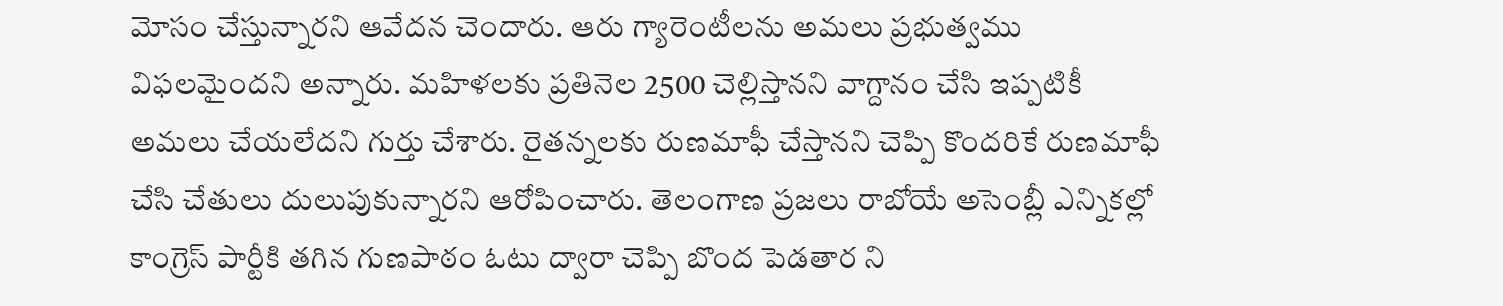మోసం చేస్తున్నారని ఆవేదన చెందారు. ఆరు గ్యారెంటీలను అమలు ప్రభుత్వము విఫలమైందని అన్నారు. మహిళలకు ప్రతినెల 2500 చెల్లిస్తానని వాగ్దానం చేసి ఇప్పటికీ అమలు చేయలేదని గుర్తు చేశారు. రైతన్నలకు రుణమాఫీ చేస్తానని చెప్పి కొందరికే రుణమాఫీ చేసి చేతులు దులుపుకున్నారని ఆరోపించారు. తెలంగాణ ప్రజలు రాబోయే అసెంబ్లీ ఎన్నికల్లో కాంగ్రెస్ పార్టీకి తగిన గుణపాఠం ఓటు ద్వారా చెప్పి బొంద పెడతార ని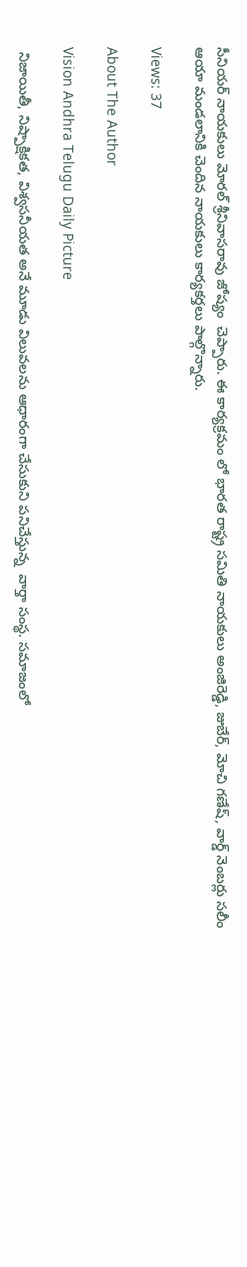సీనియర్ నాయకులు మోరల్ శ్రీనివాసరావు జోష్యం  చెప్పారు. ఈ కార్యక్రమం లో భారత రాష్ట్ర సమితి నాయకులు అంజిరెడ్డి, జుబేర్, మోచి గణేష్, వార్డ్ నెంబర్లు సలీం ఆయా మండలానికి చెందిన నాయకులు కార్యకర్తలు పాల్గొన్నారు.

Views: 37

About The Author

Vision Andhra Telugu Daily Picture

 నిజాయితీ, నిష్పాక్షికత, విశ్వసనీయత అనే మూడు విలువలను ఆధారంగా చేసుకుని పనిచేస్తున్న  వార్తా సంస్థ. సమాజంలో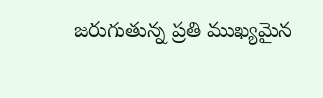జరుగుతున్న ప్రతి ముఖ్యమైన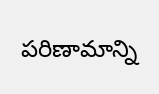పరిణామాన్ని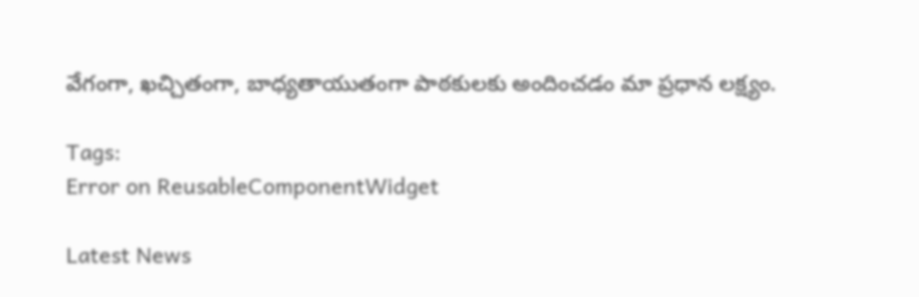వేగంగా, ఖచ్చితంగా, బాధ్యతాయుతంగా పాఠకులకు అందించడం మా ప్రధాన లక్ష్యం.

Tags:
Error on ReusableComponentWidget

Latest News